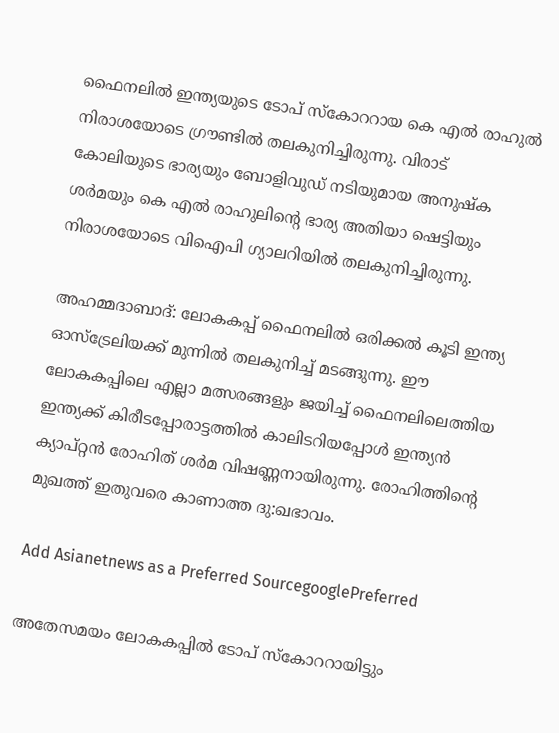ഫൈനലില്‍ ഇന്ത്യയുടെ ടോപ് സ്കോററായ കെ എല്‍ രാഹുല്‍ നിരാശയോടെ ഗ്രൗണ്ടില്‍ തലകുനിച്ചിരുന്നു. വിരാട് കോലിയുടെ ഭാര്യയും ബോളിവുഡ് നടിയുമായ അനുഷ്ക ശര്‍മയും കെ എല്‍ രാഹുലിന്‍റെ ഭാര്യ അതിയാ ഷെട്ടിയും  നിരാശയോടെ വിഐപി ഗ്യാലറിയില്‍ തലകുനിച്ചിരുന്നു.

അഹമ്മദാബാദ്: ലോകകപ്പ് ഫൈനലില്‍ ഒരിക്കല്‍ കൂടി ഇന്ത്യ ഓസ്ട്രേലിയക്ക് മുന്നില്‍ തലകുനിച്ച് മടങ്ങുന്നു. ഈ ലോകകപ്പിലെ എല്ലാ മത്സരങ്ങളും ജയിച്ച് ഫൈനലിലെത്തിയ ഇന്ത്യക്ക് കിരീടപ്പോരാട്ടത്തില്‍ കാലിടറിയപ്പോള്‍ ഇന്ത്യന്‍ ക്യാപ്റ്റന്‍ രോഹിത് ശര്‍മ വിഷണ്ണനായിരുന്നു. രോഹിത്തിന്‍റെ മുഖത്ത് ഇതുവരെ കാണാത്ത ദു:ഖഭാവം.

Add Asianetnews as a Preferred SourcegooglePreferred

അതേസമയം ലോകകപ്പില്‍ ടോപ് സ്കോററായിട്ടും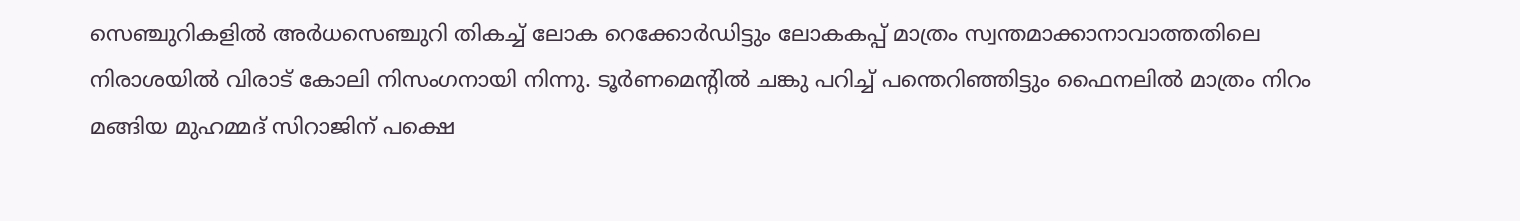സെഞ്ചുറികളില്‍ അര്‍ധസെഞ്ചുറി തികച്ച് ലോക റെക്കോര്‍ഡിട്ടും ലോകകപ്പ് മാത്രം സ്വന്തമാക്കാനാവാത്തതിലെ നിരാശയില്‍ വിരാട് കോലി നിസംഗനായി നിന്നു. ടൂര്‍ണമെന്‍റില്‍ ചങ്കു പറിച്ച് പന്തെറിഞ്ഞിട്ടും ഫൈനലില്‍ മാത്രം നിറം മങ്ങിയ മുഹമ്മദ് സിറാജിന് പക്ഷെ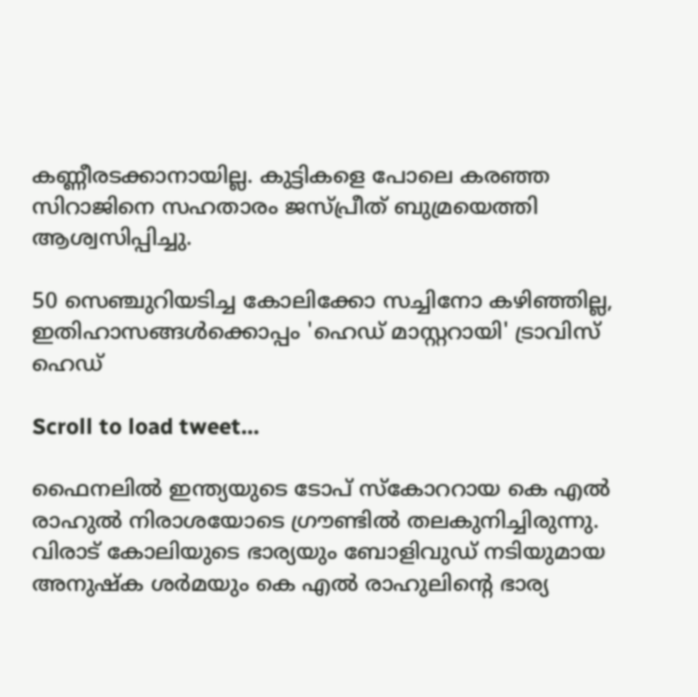കണ്ണീരടക്കാനായില്ല. കുട്ടികളെ പോലെ കരഞ്ഞ സിറാജിനെ സഹതാരം ജസ്പ്രീത് ബുമ്രയെത്തി ആശ്വസിപ്പിച്ചു.

50 സെഞ്ചുറിയടിച്ച കോലിക്കോ സച്ചിനോ കഴിഞ്ഞില്ല, ഇതിഹാസങ്ങൾക്കൊപ്പം 'ഹെഡ് മാസ്റ്ററായി' ട്രാവിസ് ഹെഡ്

Scroll to load tweet…

ഫൈനലില്‍ ഇന്ത്യയുടെ ടോപ് സ്കോററായ കെ എല്‍ രാഹുല്‍ നിരാശയോടെ ഗ്രൗണ്ടില്‍ തലകുനിച്ചിരുന്നു. വിരാട് കോലിയുടെ ഭാര്യയും ബോളിവുഡ് നടിയുമായ അനുഷ്ക ശര്‍മയും കെ എല്‍ രാഹുലിന്‍റെ ഭാര്യ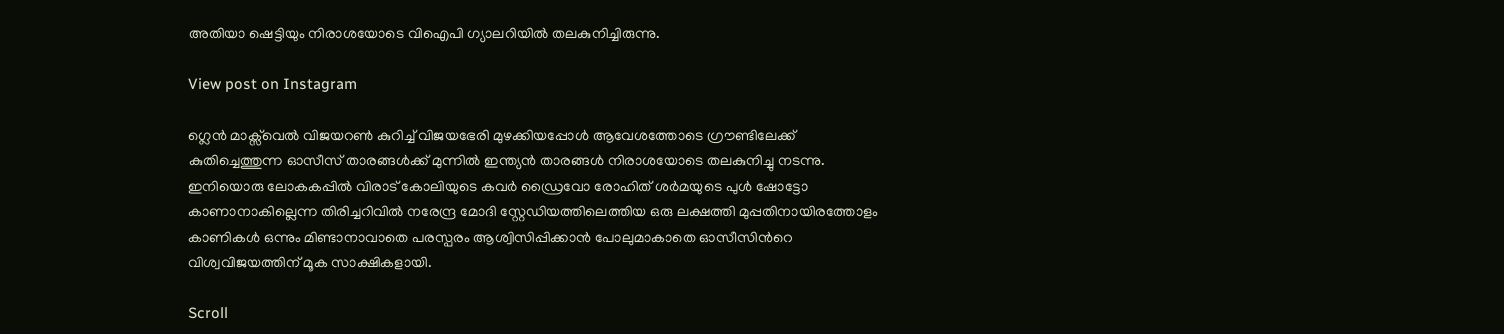അതിയാ ഷെട്ടിയും നിരാശയോടെ വിഐപി ഗ്യാലറിയില്‍ തലകുനിച്ചിരുന്നു.

View post on Instagram

ഗ്ലെന്‍ മാക്സ്‌വെല്‍ വിജയറണ്‍ കുറിച്ച് വിജയഭേരി മുഴക്കിയപ്പോള്‍ ആവേശത്തോടെ ഗ്രൗണ്ടിലേക്ക് കുതിച്ചെത്തുന്ന ഓസീസ് താരങ്ങള്‍ക്ക് മുന്നില്‍ ഇന്ത്യന്‍ താരങ്ങള്‍ നിരാശയോടെ തലകുനിച്ചു നടന്നു. ഇനിയൊരു ലോകകപ്പില്‍ വിരാട് കോലിയുടെ കവര്‍ ഡ്രൈവോ രോഹിത് ശര്‍മയുടെ പുള്‍ ഷോട്ടോ കാണാനാകില്ലെന്ന തിരിച്ചറിവില്‍ നരേന്ദ്ര മോദി സ്റ്റേഡിയത്തിലെത്തിയ ഒരു ലക്ഷത്തി മുപ്പതിനായിരത്തോളം കാണികള്‍ ഒന്നും മിണ്ടാനാവാതെ പരസ്പരം ആശ്വിസിപ്പിക്കാന്‍ പോലുമാകാതെ ഓസീസിന്‍റെ വിശ്വവിജയത്തിന് മൂക സാക്ഷികളായി.

Scroll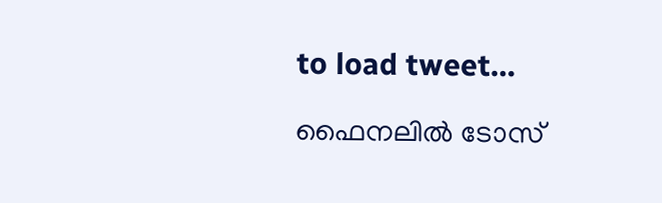to load tweet…

ഫൈനലില്‍ ടോസ്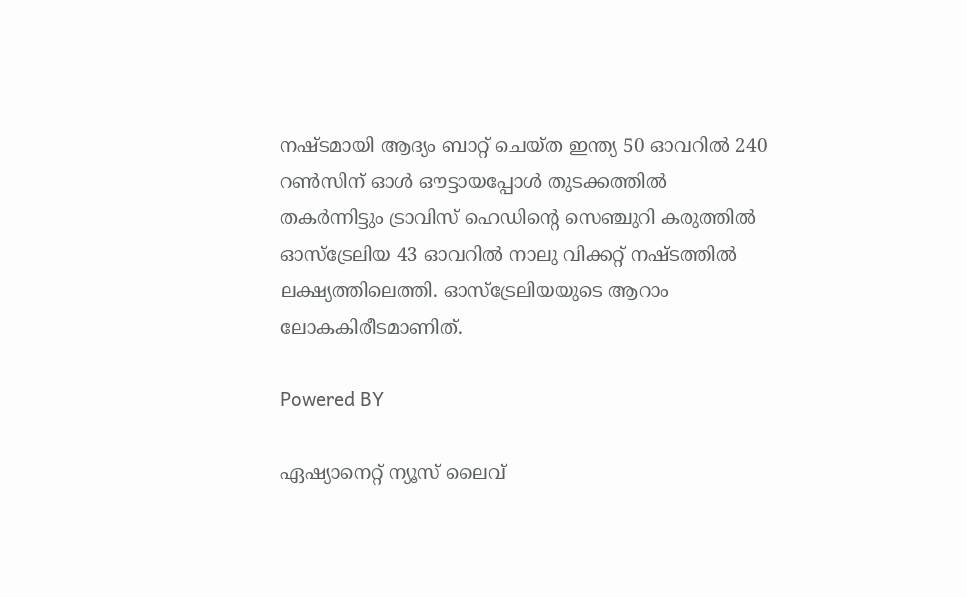നഷ്ടമായി ആദ്യം ബാറ്റ് ചെയ്ത ഇന്ത്യ 50 ഓവറില്‍ 240 റണ്‍സിന് ഓള്‍ ഔട്ടായപ്പോള്‍ തുടക്കത്തില്‍ തകര്‍ന്നിട്ടും ട്രാവിസ് ഹെഡിന്‍റെ സെഞ്ചുറി കരുത്തില്‍ ഓസ്ട്രേലിയ 43 ഓവറില്‍ നാലു വിക്കറ്റ് നഷ്ടത്തില്‍ ലക്ഷ്യത്തിലെത്തി. ഓസ്ട്രേലിയയുടെ ആറാം ലോകകിരീടമാണിത്.

Powered BY

ഏഷ്യാനെറ്റ് ന്യൂസ് ലൈവ്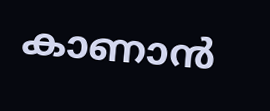കാണാന്‍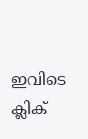ഇവിടെ ക്ലിക്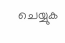ചെയ്യുക